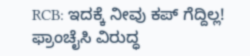RCB: ಇದಕ್ಕೆ ನೀವು ಕಪ್ ಗೆದ್ದಿಲ್ಲ! ಫ್ರಾಂಚೈಸಿ ವಿರುದ್ಧ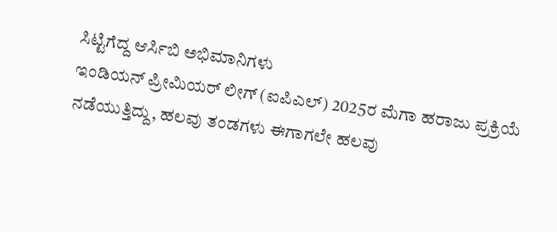ಸಿಟ್ಟಿಗೆದ್ದ ಆರ್ಸಿಬಿ ಅಭಿಮಾನಿಗಳು
ಇಂಡಿಯನ್ ಪ್ರೀಮಿಯರ್ ಲೀಗ್ (ಐಪಿಎಲ್) 2025ರ ಮೆಗಾ ಹರಾಜು ಪ್ರಕ್ರಿಯೆ ನಡೆಯುತ್ತಿದ್ದು, ಹಲವು ತಂಡಗಳು ಈಗಾಗಲೇ ಹಲವು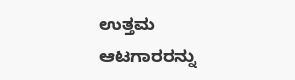ಉತ್ತಮ ಆಟಗಾರರನ್ನು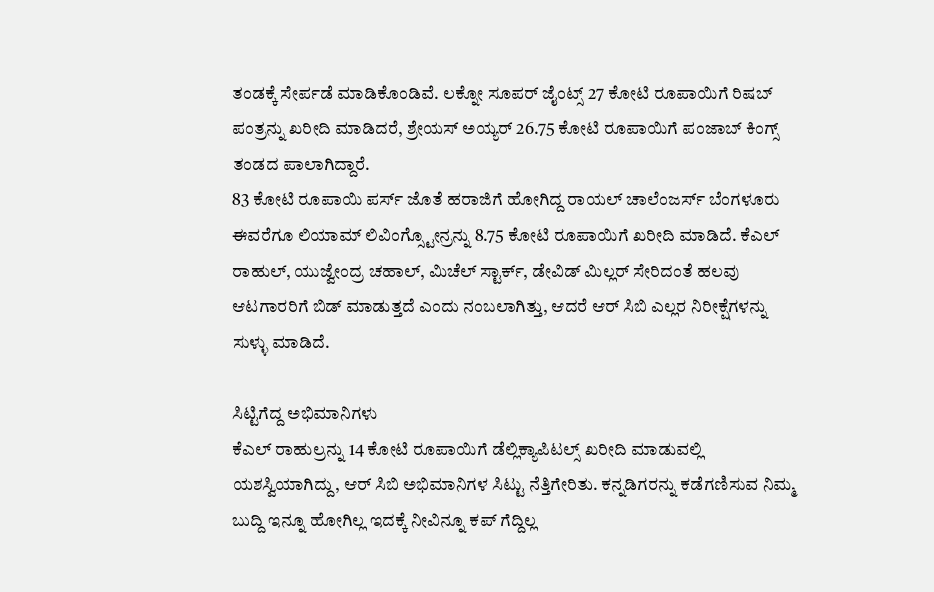ತಂಡಕ್ಕೆ ಸೇರ್ಪಡೆ ಮಾಡಿಕೊಂಡಿವೆ. ಲಕ್ನೋ ಸೂಪರ್ ಜೈಂಟ್ಸ್ 27 ಕೋಟಿ ರೂಪಾಯಿಗೆ ರಿಷಬ್ ಪಂತ್ರನ್ನು ಖರೀದಿ ಮಾಡಿದರೆ, ಶ್ರೇಯಸ್ ಅಯ್ಯರ್ 26.75 ಕೋಟಿ ರೂಪಾಯಿಗೆ ಪಂಜಾಬ್ ಕಿಂಗ್ಸ್ ತಂಡದ ಪಾಲಾಗಿದ್ದಾರೆ.
83 ಕೋಟಿ ರೂಪಾಯಿ ಪರ್ಸ್ ಜೊತೆ ಹರಾಜಿಗೆ ಹೋಗಿದ್ದ ರಾಯಲ್ ಚಾಲೆಂಜರ್ಸ್ ಬೆಂಗಳೂರು ಈವರೆಗೂ ಲಿಯಾಮ್ ಲಿವಿಂಗ್ಸ್ಟೋನ್ರನ್ನು 8.75 ಕೋಟಿ ರೂಪಾಯಿಗೆ ಖರೀದಿ ಮಾಡಿದೆ. ಕೆಎಲ್ ರಾಹುಲ್, ಯುಜ್ವೇಂದ್ರ ಚಹಾಲ್, ಮಿಚೆಲ್ ಸ್ಟಾರ್ಕ್, ಡೇವಿಡ್ ಮಿಲ್ಲರ್ ಸೇರಿದಂತೆ ಹಲವು ಆಟಗಾರರಿಗೆ ಬಿಡ್ ಮಾಡುತ್ತದೆ ಎಂದು ನಂಬಲಾಗಿತ್ತು, ಆದರೆ ಆರ್ ಸಿಬಿ ಎಲ್ಲರ ನಿರೀಕ್ಷೆಗಳನ್ನು ಸುಳ್ಳು ಮಾಡಿದೆ.

ಸಿಟ್ಟಿಗೆದ್ದ ಅಭಿಮಾನಿಗಳು
ಕೆಎಲ್ ರಾಹುಲ್ರನ್ನು 14 ಕೋಟಿ ರೂಪಾಯಿಗೆ ಡೆಲ್ಲಿಕ್ಯಾಪಿಟಲ್ಸ್ ಖರೀದಿ ಮಾಡುವಲ್ಲಿ ಯಶಸ್ವಿಯಾಗಿದ್ದು, ಆರ್ ಸಿಬಿ ಅಭಿಮಾನಿಗಳ ಸಿಟ್ಟು ನೆತ್ತಿಗೇರಿತು. ಕನ್ನಡಿಗರನ್ನು ಕಡೆಗಣಿಸುವ ನಿಮ್ಮ ಬುದ್ದಿ ಇನ್ನೂ ಹೋಗಿಲ್ಲ ಇದಕ್ಕೆ ನೀವಿನ್ನೂ ಕಪ್ ಗೆದ್ದಿಲ್ಲ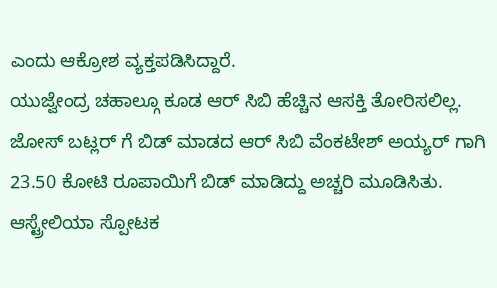ಎಂದು ಆಕ್ರೋಶ ವ್ಯಕ್ತಪಡಿಸಿದ್ದಾರೆ.
ಯುಜ್ವೇಂದ್ರ ಚಹಾಲ್ಗೂ ಕೂಡ ಆರ್ ಸಿಬಿ ಹೆಚ್ಚಿನ ಆಸಕ್ತಿ ತೋರಿಸಲಿಲ್ಲ. ಜೋಸ್ ಬಟ್ಲರ್ ಗೆ ಬಿಡ್ ಮಾಡದ ಆರ್ ಸಿಬಿ ವೆಂಕಟೇಶ್ ಅಯ್ಯರ್ ಗಾಗಿ 23.50 ಕೋಟಿ ರೂಪಾಯಿಗೆ ಬಿಡ್ ಮಾಡಿದ್ದು ಅಚ್ಚರಿ ಮೂಡಿಸಿತು. ಆಸ್ಟ್ರೇಲಿಯಾ ಸ್ಪೋಟಕ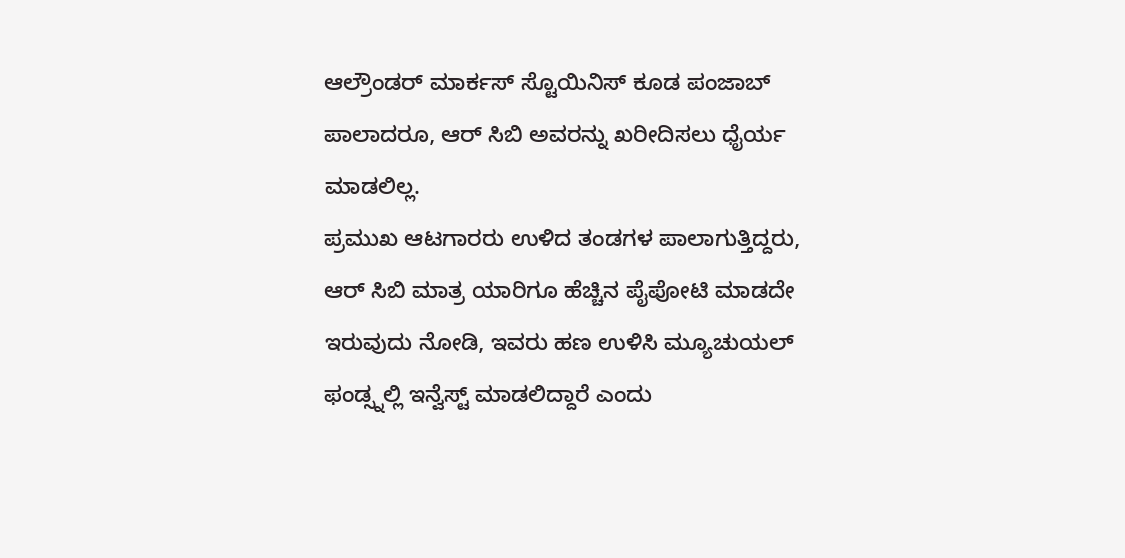ಆಲ್ರೌಂಡರ್ ಮಾರ್ಕಸ್ ಸ್ಟೊಯಿನಿಸ್ ಕೂಡ ಪಂಜಾಬ್ ಪಾಲಾದರೂ, ಆರ್ ಸಿಬಿ ಅವರನ್ನು ಖರೀದಿಸಲು ಧೈರ್ಯ ಮಾಡಲಿಲ್ಲ.
ಪ್ರಮುಖ ಆಟಗಾರರು ಉಳಿದ ತಂಡಗಳ ಪಾಲಾಗುತ್ತಿದ್ದರು, ಆರ್ ಸಿಬಿ ಮಾತ್ರ ಯಾರಿಗೂ ಹೆಚ್ಚಿನ ಪೈಪೋಟಿ ಮಾಡದೇ ಇರುವುದು ನೋಡಿ, ಇವರು ಹಣ ಉಳಿಸಿ ಮ್ಯೂಚುಯಲ್ ಫಂಡ್ಸ್ನಲ್ಲಿ ಇನ್ವೆಸ್ಟ್ ಮಾಡಲಿದ್ದಾರೆ ಎಂದು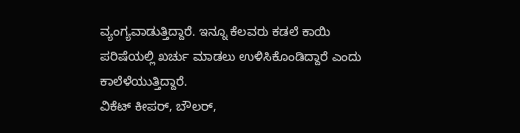ವ್ಯಂಗ್ಯವಾಡುತ್ತಿದ್ದಾರೆ. ಇನ್ನೂ ಕೆಲವರು ಕಡಲೆ ಕಾಯಿ ಪರಿಷೆಯಲ್ಲಿ ಖರ್ಚು ಮಾಡಲು ಉಳಿಸಿಕೊಂಡಿದ್ದಾರೆ ಎಂದು ಕಾಲೆಳೆಯುತ್ತಿದ್ದಾರೆ.
ವಿಕೆಟ್ ಕೀಪರ್, ಬೌಲರ್,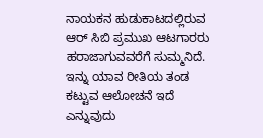ನಾಯಕನ ಹುಡುಕಾಟದಲ್ಲಿರುವ ಆರ್ ಸಿಬಿ ಪ್ರಮುಖ ಆಟಗಾರರು ಹರಾಜಾಗುವವರೆಗೆ ಸುಮ್ಮನಿದೆ. ಇನ್ನು ಯಾವ ರೀತಿಯ ತಂಡ ಕಟ್ಟುವ ಆಲೋಚನೆ ಇದೆ ಎನ್ನುವುದು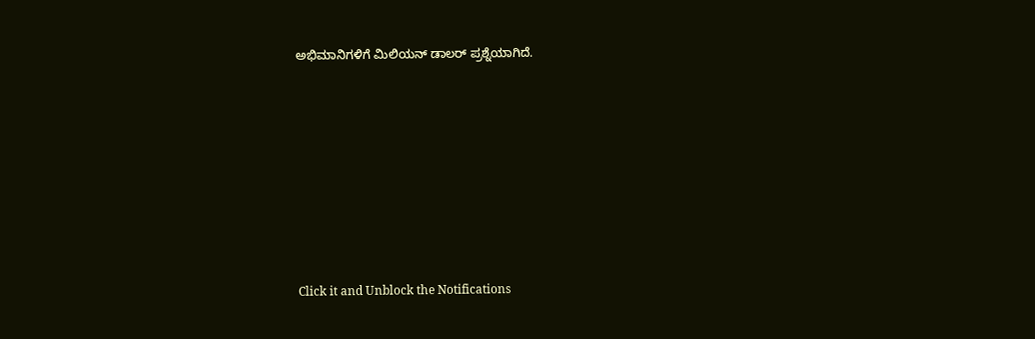ಅಭಿಮಾನಿಗಳಿಗೆ ಮಿಲಿಯನ್ ಡಾಲರ್ ಪ್ರಶ್ನೆಯಾಗಿದೆ.












Click it and Unblock the Notifications